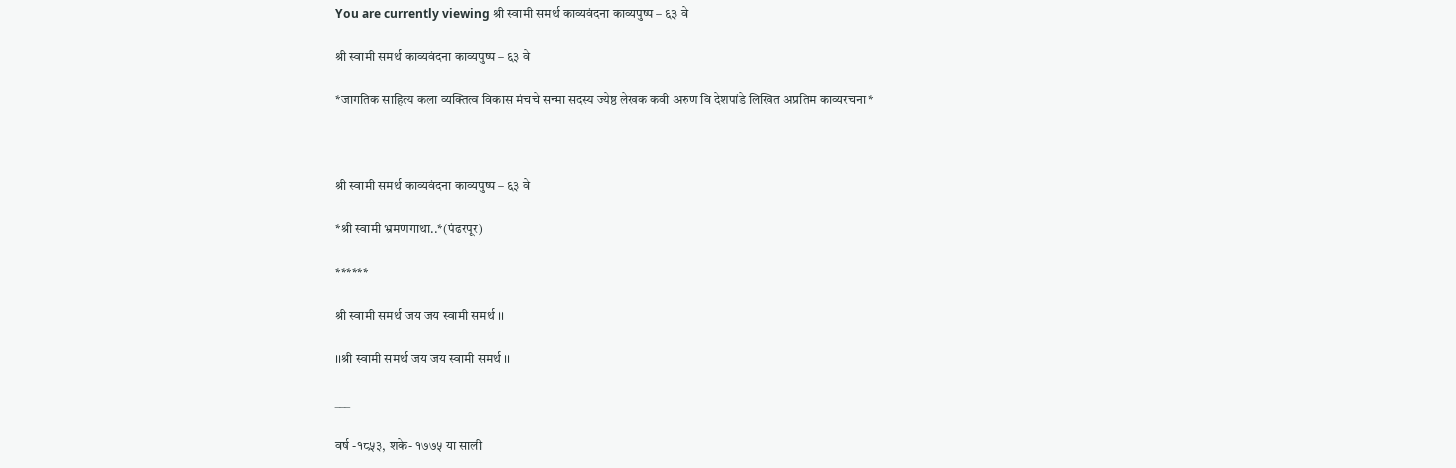You are currently viewing श्री स्वामी समर्थ काव्यवंदना काव्यपुष्प – ६३ वे

श्री स्वामी समर्थ काव्यवंदना काव्यपुष्प – ६३ वे

*जागतिक साहित्य कला व्यक्तित्व विकास मंचचे सन्मा सदस्य ज्येष्ठ लेखक कवी अरुण वि देशपांडे लिखित अप्रतिम काव्यरचना*



श्री स्वामी समर्थ काव्यवंदना काव्यपुष्प – ६३ वे

*श्री स्वामी भ्रमणगाथा..*(पंढरपूर)

******

श्री स्वामी समर्थ जय जय स्वामी समर्थ ।।

।।श्री स्वामी समर्थ जय जय स्वामी समर्थ ।।

___

वर्ष -१८५३, शके- १७७५ या साली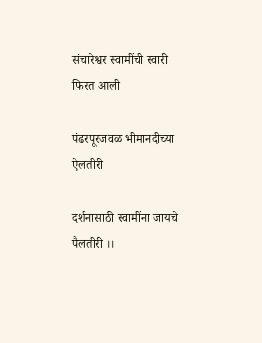संचारेश्वर स्वामींची स्वारी फिरत आली

पंढरपूरजवळ भीमानदीच्या ऐलतीरी

दर्शनासाठी स्वामींना जायचे पैलतीरी ।।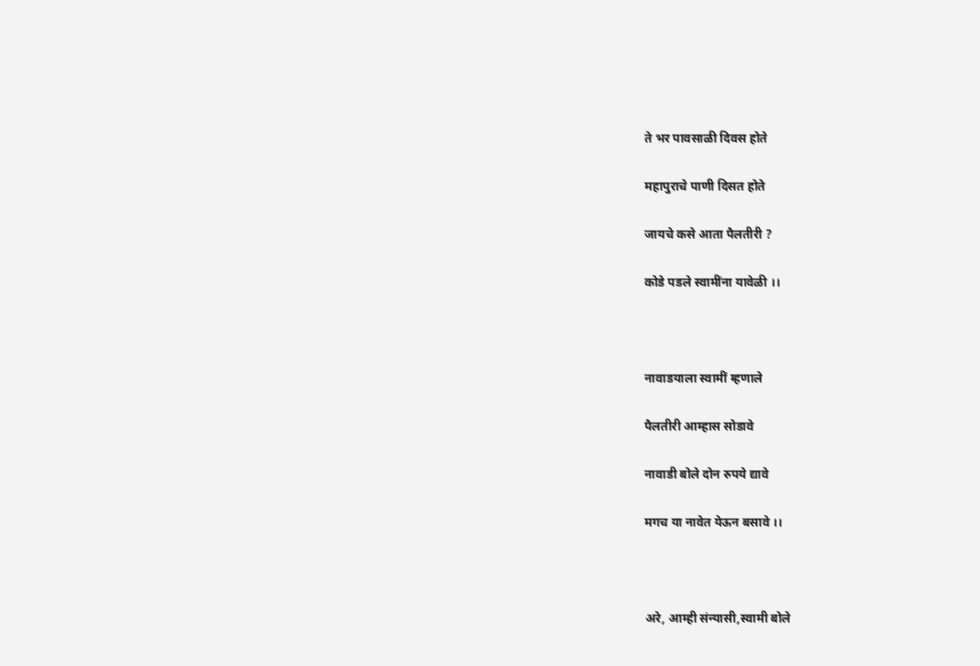ते भर पावसाळी दिवस होते

महापुराचे पाणी दिसत होते

जायचे कसे आता पैलतीरी ?

कोडे पडले स्वामींना यावेळी ।।



नावाडयाला स्वामीं म्हणाले

पैलतीरी आम्हास सोडावे

नावाडी बोले दोन रुपये द्यावे

मगच या नावेत येऊन बसावे ।।



अरे, आम्ही संन्यासी,स्वामी बोले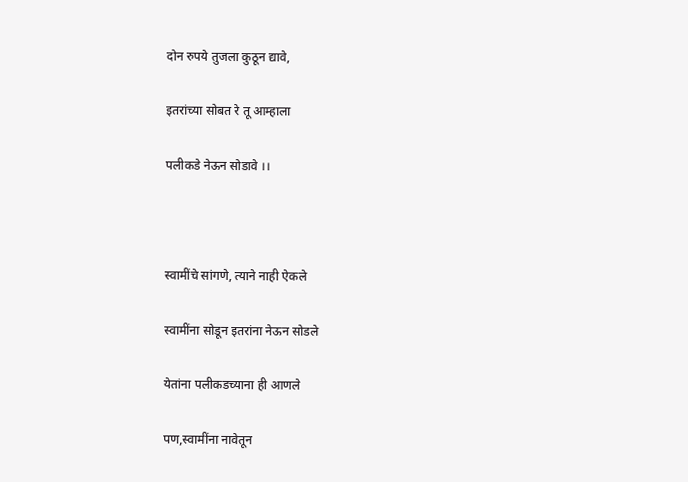दोन रुपये तुजला कुठून द्यावे,

इतरांच्या सोबत रे तू आम्हाला

पलीकडे नेऊन सोडावे ।।



स्वामींचे सांगणे, त्याने नाही ऐकले

स्वामींना सोडून इतरांना नेऊन सोडले

येतांना पलीकडच्याना ही आणले

पण,स्वामींना नावेतून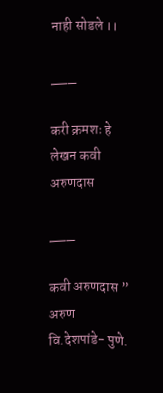नाही सोडले ।।

___

करी क्रमशः हे लेखन कवी अरुणदास

___

कवी अरुणदास ” अरुण वि.देशपांडे- पुणे.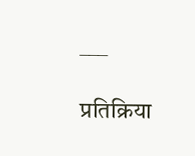___

प्रतिक्रिया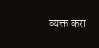व्यक्त करा